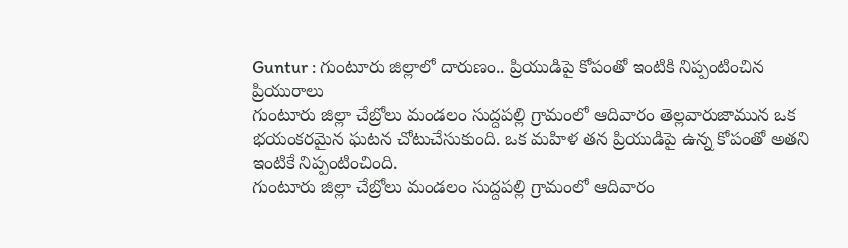Guntur : గుంటూరు జిల్లాలో దారుణం.. ప్రియుడిపై కోపంతో ఇంటికి నిప్పంటించిన ప్రియురాలు
గుంటూరు జిల్లా చేబ్రోలు మండలం సుద్దపల్లి గ్రామంలో ఆదివారం తెల్లవారుజామున ఒక భయంకరమైన ఘటన చోటుచేసుకుంది. ఒక మహిళ తన ప్రియుడిపై ఉన్న కోపంతో అతని ఇంటికే నిప్పంటించింది.
గుంటూరు జిల్లా చేబ్రోలు మండలం సుద్దపల్లి గ్రామంలో ఆదివారం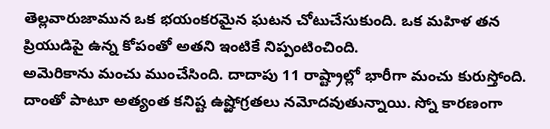తెల్లవారుజామున ఒక భయంకరమైన ఘటన చోటుచేసుకుంది. ఒక మహిళ తన ప్రియుడిపై ఉన్న కోపంతో అతని ఇంటికే నిప్పంటించింది.
అమెరికాను మంచు ముంచేసింది. దాదాపు 11 రాష్ట్రాల్లో భారీగా మంచు కురుస్తోంది. దాంతో పాటూ అత్యంత కనిష్ట ఉష్ఱోగ్రతలు నమోదవుతున్నాయి. స్నో కారణంగా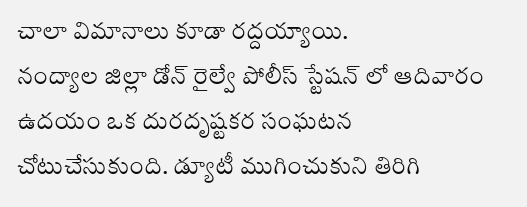చాలా విమానాలు కూడా రద్దయ్యాయి.
నంద్యాల జిల్లా డోన్ రైల్వే పోలీస్ స్టేషన్ లో ఆదివారం ఉదయం ఒక దురదృష్టకర సంఘటన చోటుచేసుకుంది. డ్యూటీ ముగించుకుని తిరిగి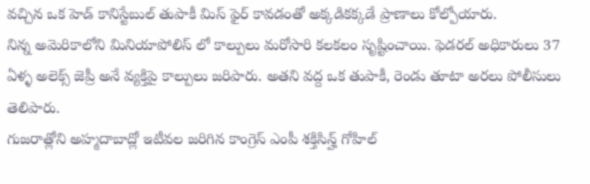వచ్చిన ఒక హెడ్ కానిస్టేబుల్ తుపాకీ మిస్ ఫైర్ కావడంతో అక్కడికక్కడే ప్రాణాలు కోల్పోయారు.
నిన్న అమెరికాలోని మినియాపోలిస్ లో కాల్పులు మరోసారి కలకలం సృష్టించాయి. ఫెడరల్ అధికారులు 37 ఏళ్ళ అలెక్స్ జెప్రీ అనే వ్యక్తిపై కాల్పులు జరిపారు. అతని వద్ద ఒక తుపాకీ, రెండు తూటా అరలు పోలీసులు తెలిపారు.
గుజరాత్లోని అహ్మదాబాద్లో ఇటీవల జరిగిన కాంగ్రెస్ ఎంపీ శక్తిసిన్హ్ గోహిల్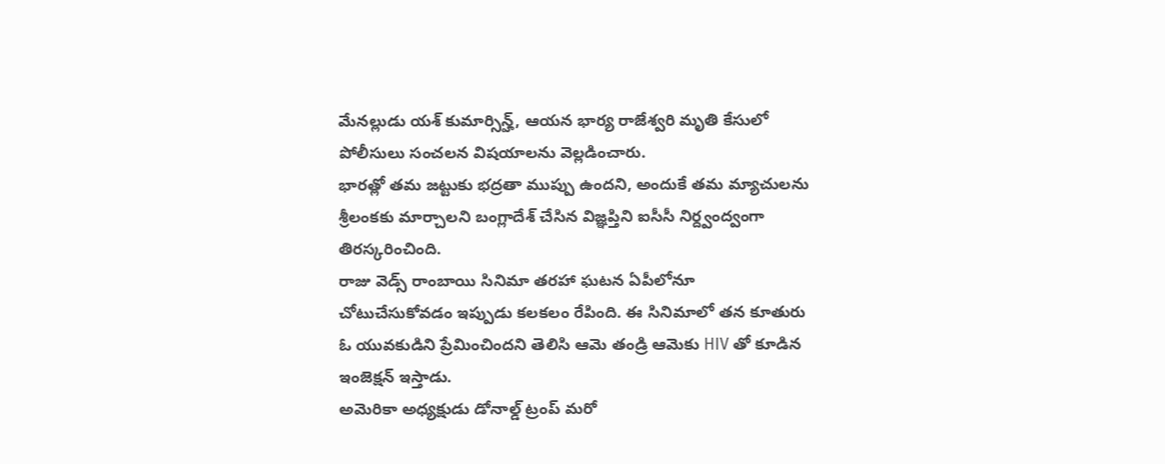మేనల్లుడు యశ్ కుమార్సిన్హ్, ఆయన భార్య రాజేశ్వరి మృతి కేసులో పోలీసులు సంచలన విషయాలను వెల్లడించారు.
భారత్లో తమ జట్టుకు భద్రతా ముప్పు ఉందని, అందుకే తమ మ్యాచులను శ్రీలంకకు మార్చాలని బంగ్లాదేశ్ చేసిన విజ్ఞప్తిని ఐసీసీ నిర్ద్వంద్వంగా తిరస్కరించింది.
రాజు వెడ్స్ రాంబాయి సినిమా తరహా ఘటన ఏపీలోనూ చోటుచేసుకోవడం ఇప్పుడు కలకలం రేపింది. ఈ సినిమాలో తన కూతురు ఓ యువకుడిని ప్రేమించిందని తెలిసి ఆమె తండ్రి ఆమెకు HIV తో కూడిన ఇంజెక్షన్ ఇస్తాడు.
అమెరికా అధ్యక్షుడు డోనాల్డ్ ట్రంప్ మరో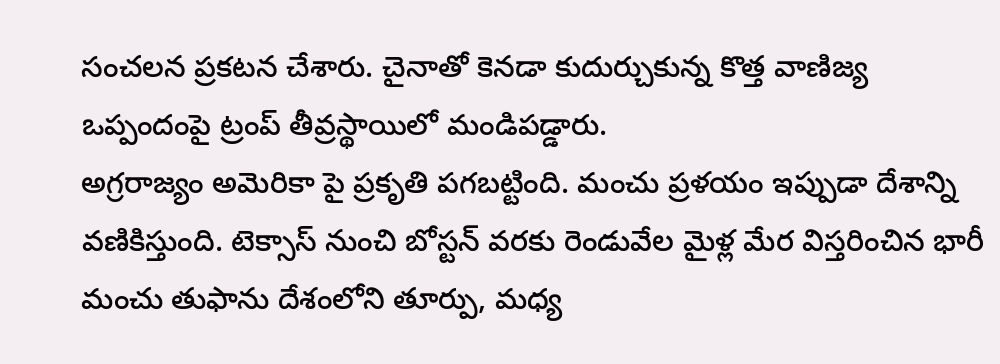సంచలన ప్రకటన చేశారు. చైనాతో కెనడా కుదుర్చుకున్న కొత్త వాణిజ్య ఒప్పందంపై ట్రంప్ తీవ్రస్థాయిలో మండిపడ్డారు.
అగ్రరాజ్యం అమెరికా పై ప్రకృతి పగబట్టింది. మంచు ప్రళయం ఇప్పుడా దేశాన్ని వణికిస్తుంది. టెక్సాస్ నుంచి బోస్టన్ వరకు రెండువేల మైళ్ల మేర విస్తరించిన భారీ మంచు తుఫాను దేశంలోని తూర్పు, మధ్య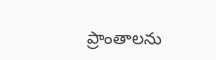ప్రాంతాలను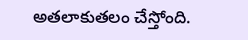అతలాకుతలం చేస్తోంది.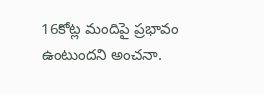16కోట్ల మందిపై ప్రభావం ఉంటుందని అంచనా.